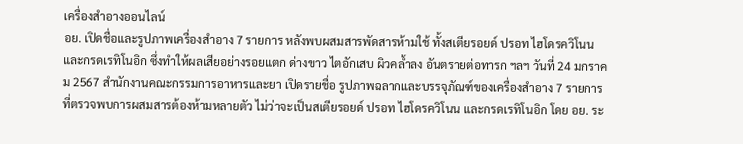เครื่องสำอางออนไลน์
อย. เปิดชื่อและรูปภาพเครื่องสำอาง 7 รายการ หลังพบผสมสารพัดสารห้ามใช้ ทั้งสเตียรอยด์ ปรอท ไฮโดรควิโนน และกรดเรทิโนอิก ซึ่งทำให้ผลเสียอย่างรอยแตก ด่างขาว ไตอักเสบ ผิวคล้ำลง อันตรายต่อทารก ฯลฯ วันที่ 24 มกราคม 2567 สำนักงานคณะกรรมการอาหารและยา เปิดรายชื่อ รูปภาพฉลากและบรรจุภัณฑ์ของเครื่องสำอาง 7 รายการ ที่ตรวจพบการผสมสารต้องห้ามหลายตัว ไม่ว่าจะเป็นสเตียรอยด์ ปรอท ไฮโดรควิโนน และกรดเรทิโนอิก โดย อย. ระ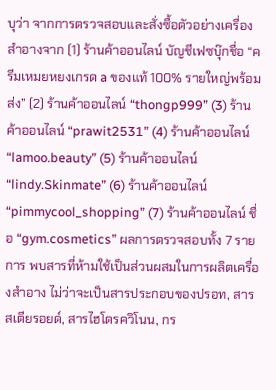บุว่า จากการตรวจสอบและสั่งซื้อตัวอย่างเครื่องสำอางจาก (1) ร้านค้าออนไลน์ บัญชีเฟซบุ๊กชื่อ “ครีมเหมยหยงเกรด a ของแท้ 100% รายใหญ่พร้อมส่ง” (2) ร้านค้าออนไลน์ “thongp999” (3) ร้านค้าออนไลน์ “prawit2531” (4) ร้านค้าออนไลน์ “lamoo.beauty” (5) ร้านค้าออนไลน์ “lindy.Skinmate” (6) ร้านค้าออนไลน์ “pimmycool_shopping” (7) ร้านค้าออนไลน์ ชื่อ “gym.cosmetics” ผลการตรวจสอบทั้ง 7 รายการ พบสารที่ห้ามใช้เป็นส่วนผสมในการผลิตเครื่องสำอาง ไม่ว่าจะเป็นสารประกอบของปรอท, สารสเตียรอยด์, สารไฮโดรควิโนน, กร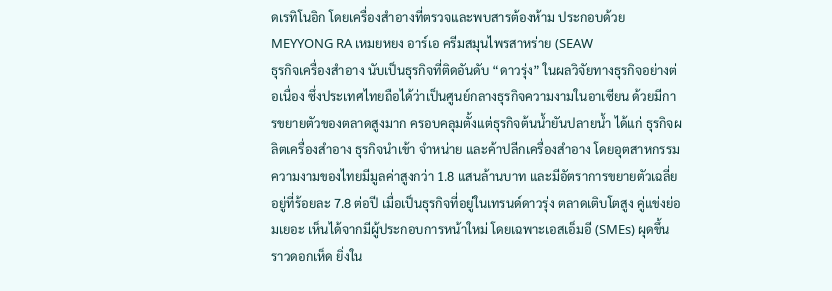ดเรทิโนอิก โดยเครื่องสำอางที่ตรวจและพบสารต้องห้าม ประกอบด้วย MEYYONG RA เหมยหยง อาร์เอ ครีมสมุนไพรสาหร่าย (SEAW
ธุรกิจเครื่องสำอาง นับเป็นธุรกิจที่ติดอันดับ “ดาวรุ่ง” ในผลวิจัยทางธุรกิจอย่างต่อเนื่อง ซึ่งประเทศไทยถือได้ว่าเป็นศูนย์กลางธุรกิจความงามในอาเซียน ด้วยมีการขยายตัวของตลาดสูงมาก ครอบคลุมตั้งแต่ธุรกิจต้นน้ำยันปลายน้ำ ได้แก่ ธุรกิจผลิตเครื่องสำอาง ธุรกิจนำเข้า จำหน่าย และค้าปลีกเครื่องสำอาง โดยอุตสาหกรรมความงามของไทยมีมูลค่าสูงกว่า 1.8 แสนล้านบาท และมีอัตราการขยายตัวเฉลี่ยอยู่ที่ร้อยละ 7.8 ต่อปี เมื่อเป็นธุรกิจที่อยู่ในเทรนด์ดาวรุ่ง ตลาดเติบโตสูง คู่แข่งย่อมเยอะ เห็นได้จากมีผู้ประกอบการหน้าใหม่ โดยเฉพาะเอสเอ็มอี (SMEs) ผุดขึ้นราวดอกเห็ด ยิ่งใน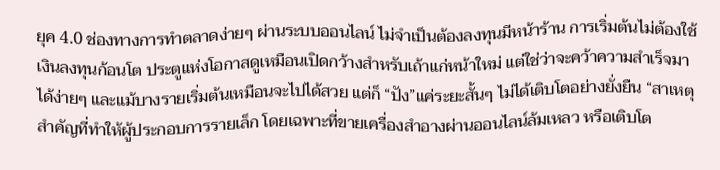ยุค 4.0 ช่องทางการทำตลาดง่ายๆ ผ่านระบบออนไลน์ ไม่จำเป็นต้องลงทุนมีหน้าร้าน การเริ่มต้นไม่ต้องใช้เงินลงทุนก้อนโต ประตูแห่งโอกาสดูเหมือนเปิดกว้างสำหรับเถ้าแก่หน้าใหม่ แต่ใช่ว่าจะคว้าความสำเร็จมาได้ง่ายๆ และแม้บางรายเริ่มต้นเหมือนจะไปได้สวย แต่ก็ “ปัง”แค่ระยะสั้นๆ ไม่ได้เติบโตอย่างยั่งยืน “สาเหตุสำคัญที่ทำให้ผู้ประกอบการรายเล็ก โดยเฉพาะที่ขายเครื่องสำอางผ่านออนไลน์ล้มเหลว หรือเติบโต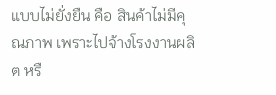แบบไม่ยั่งยืน คือ สินค้าไม่มีคุณภาพ เพราะไปจ้างโรงงานผลิต หรื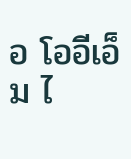อ โออีเอ็ม ไ